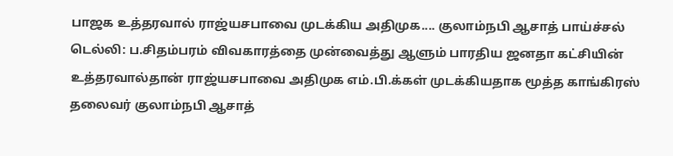பாஜக உத்தரவால் ராஜ்யசபாவை முடக்கிய அதிமுக.... குலாம்நபி ஆசாத் பாய்ச்சல்
டெல்லி: ப.சிதம்பரம் விவகாரத்தை முன்வைத்து ஆளும் பாரதிய ஜனதா கட்சியின் உத்தரவால்தான் ராஜ்யசபாவை அதிமுக எம்.பி.க்கள் முடக்கியதாக மூத்த காங்கிரஸ் தலைவர் குலாம்நபி ஆசாத்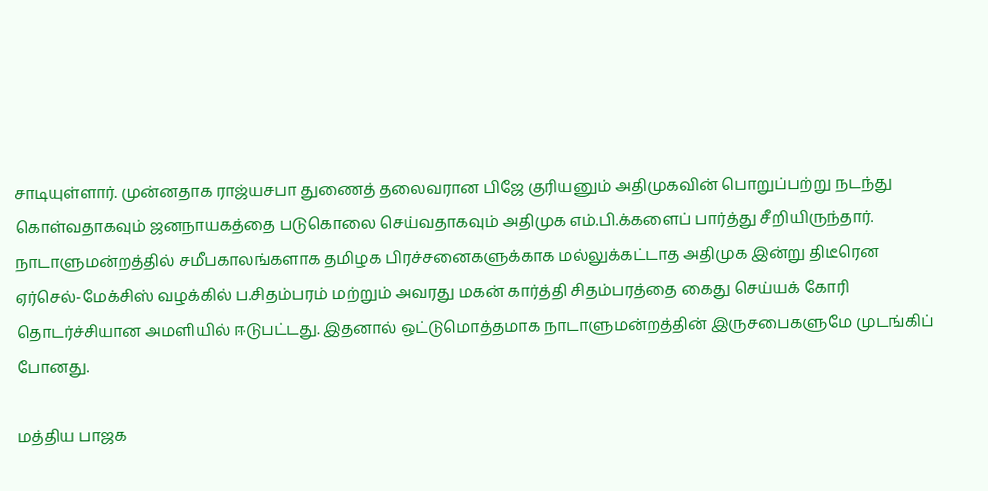சாடியுள்ளார். முன்னதாக ராஜ்யசபா துணைத் தலைவரான பிஜே குரியனும் அதிமுகவின் பொறுப்பற்று நடந்து கொள்வதாகவும் ஜனநாயகத்தை படுகொலை செய்வதாகவும் அதிமுக எம்.பி.க்களைப் பார்த்து சீறியிருந்தார்.
நாடாளுமன்றத்தில் சமீபகாலங்களாக தமிழக பிரச்சனைகளுக்காக மல்லுக்கட்டாத அதிமுக இன்று திடீரென ஏர்செல்-மேக்சிஸ் வழக்கில் ப.சிதம்பரம் மற்றும் அவரது மகன் கார்த்தி சிதம்பரத்தை கைது செய்யக் கோரி தொடர்ச்சியான அமளியில் ஈடுபட்டது. இதனால் ஒட்டுமொத்தமாக நாடாளுமன்றத்தின் இருசபைகளுமே முடங்கிப் போனது.

மத்திய பாஜக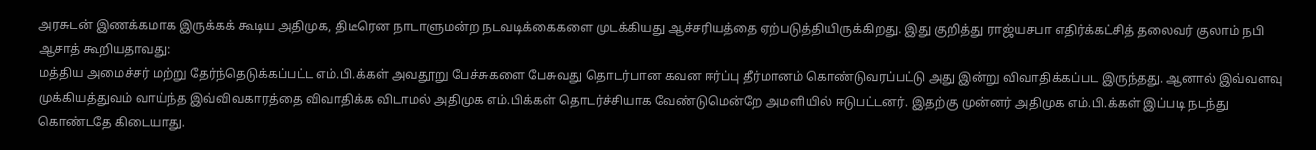அரசுடன் இணக்கமாக இருக்கக் கூடிய அதிமுக, திடீரென நாடாளுமன்ற நடவடிக்கைகளை முடக்கியது ஆச்சரியத்தை ஏற்படுத்தியிருக்கிறது. இது குறித்து ராஜ்யசபா எதிர்க்கட்சித் தலைவர் குலாம் நபி ஆசாத் கூறியதாவது:
மத்திய அமைச்சர் மற்று தேர்ந்தெடுக்கப்பட்ட எம்.பி.க்கள் அவதூறு பேச்சுகளை பேசுவது தொடர்பான கவன ஈர்ப்பு தீர்மானம் கொண்டுவரப்பட்டு அது இன்று விவாதிக்கப்பட இருந்தது. ஆனால் இவ்வளவு முக்கியத்துவம் வாய்ந்த இவ்விவகாரத்தை விவாதிக்க விடாமல் அதிமுக எம்.பிக்கள் தொடர்ச்சியாக வேண்டுமென்றே அமளியில் ஈடுபட்டனர். இதற்கு முன்னர் அதிமுக எம்.பி.க்கள் இப்படி நடந்து கொண்டதே கிடையாது.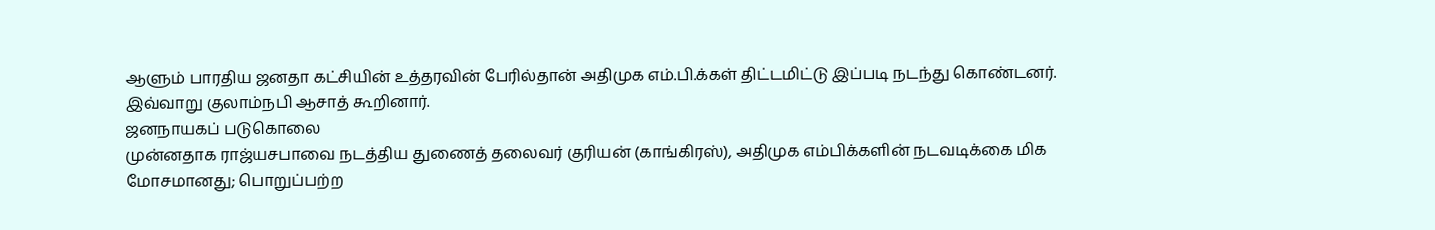ஆளும் பாரதிய ஜனதா கட்சியின் உத்தரவின் பேரில்தான் அதிமுக எம்.பி.க்கள் திட்டமிட்டு இப்படி நடந்து கொண்டனர்.
இவ்வாறு குலாம்நபி ஆசாத் கூறினார்.
ஜனநாயகப் படுகொலை
முன்னதாக ராஜ்யசபாவை நடத்திய துணைத் தலைவர் குரியன் (காங்கிரஸ்), அதிமுக எம்பிக்களின் நடவடிக்கை மிக மோசமானது; பொறுப்பற்ற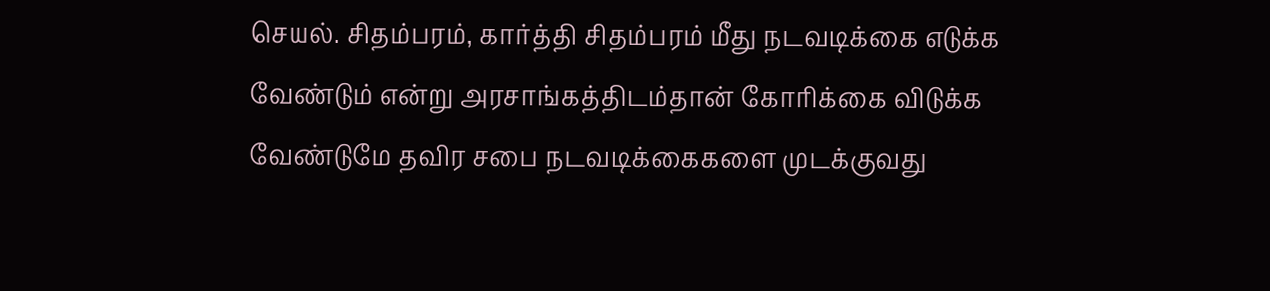செயல். சிதம்பரம், கார்த்தி சிதம்பரம் மீது நடவடிக்கை எடுக்க வேண்டும் என்று அரசாங்கத்திடம்தான் கோரிக்கை விடுக்க வேண்டுமே தவிர சபை நடவடிக்கைகளை முடக்குவது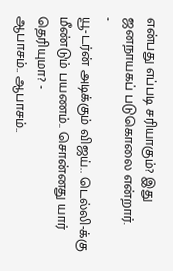என்பது எப்படி சரியாகும்? இது ஜனநாயகப் படுகொலை என்றார்.
-
யூ-டர்ன் அடிக்கும் விஜய்.. டெல்லி-க்கு மீண்டும் பயணம்.. சொன்னது யார் தெரியுமா? -
ஆபாசம்.. ஆபாசம்..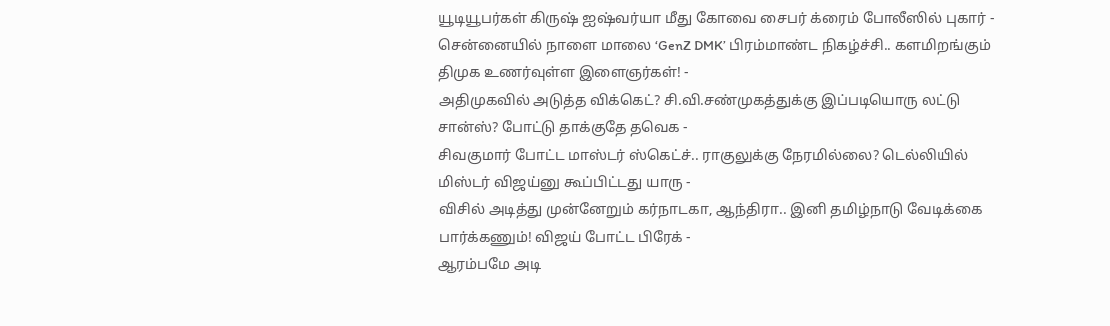யூடியூபர்கள் கிருஷ் ஐஷ்வர்யா மீது கோவை சைபர் க்ரைம் போலீஸில் புகார் -
சென்னையில் நாளை மாலை ‘GenZ DMK’ பிரம்மாண்ட நிகழ்ச்சி.. களமிறங்கும் திமுக உணர்வுள்ள இளைஞர்கள்! -
அதிமுகவில் அடுத்த விக்கெட்? சி.வி.சண்முகத்துக்கு இப்படியொரு லட்டு சான்ஸ்? போட்டு தாக்குதே தவெக -
சிவகுமார் போட்ட மாஸ்டர் ஸ்கெட்ச்.. ராகுலுக்கு நேரமில்லை? டெல்லியில் மிஸ்டர் விஜய்னு கூப்பிட்டது யாரு -
விசில் அடித்து முன்னேறும் கர்நாடகா, ஆந்திரா.. இனி தமிழ்நாடு வேடிக்கை பார்க்கணும்! விஜய் போட்ட பிரேக் -
ஆரம்பமே அடி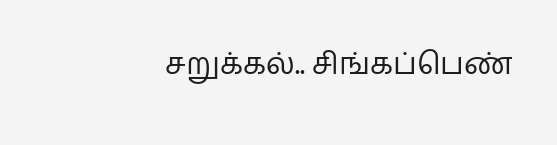சறுக்கல்.. சிங்கப்பெண்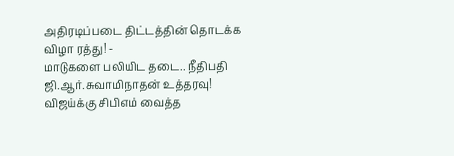அதிரடிப்படை திட்டத்தின் தொடக்க விழா ரத்து! -
மாடுகளை பலியிட தடை.. நீதிபதி ஜி.ஆர்.சுவாமிநாதன் உத்தரவு! விஜய்க்கு சிபிஎம் வைத்த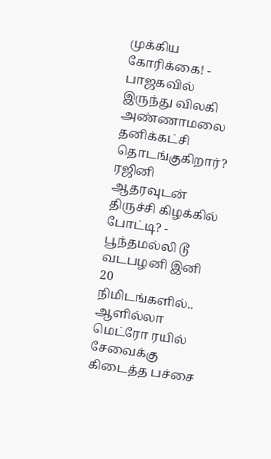முக்கிய கோரிக்கை! -
பாஜகவில் இருந்து விலகி அண்ணாமலை தனிக்கட்சி தொடங்குகிறார்? ரஜினி ஆதரவுடன் திருச்சி கிழக்கில் போட்டி? -
பூந்தமல்லி டூ வடபழனி இனி 20 நிமிடங்களில்.. ஆளில்லா மெட்ரோ ரயில் சேவைக்கு கிடைத்த பச்சை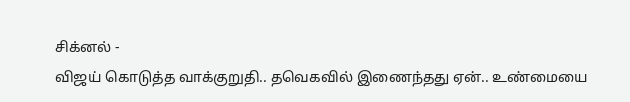சிக்னல் -
விஜய் கொடுத்த வாக்குறுதி.. தவெகவில் இணைந்தது ஏன்.. உண்மையை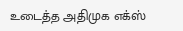உடைத்த அதிமுக எக்ஸ்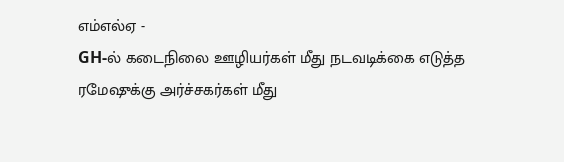எம்எல்ஏ -
GH-ல் கடைநிலை ஊழியர்கள் மீது நடவடிக்கை எடுத்த ரமேஷுக்கு அர்ச்சகர்கள் மீது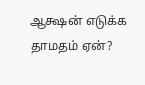ஆக்ஷன் எடுக்க தாமதம் ஏன்?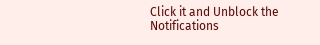Click it and Unblock the Notifications